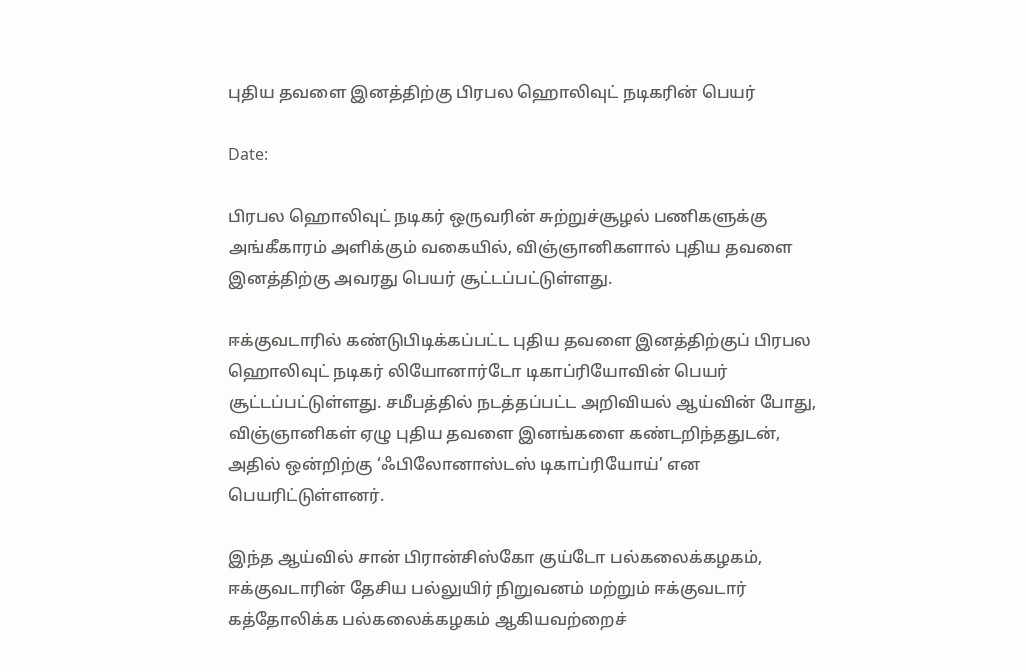புதிய தவளை இனத்திற்கு பிரபல ஹொலிவுட் நடிகரின் பெயர்

Date:

பிரபல ஹொலிவுட் நடிகர் ஒருவரின் சுற்றுச்சூழல் பணிகளுக்கு அங்கீகாரம் அளிக்கும் வகையில், விஞ்ஞானிகளால் புதிய தவளை இனத்திற்கு அவரது பெயர் சூட்டப்பட்டுள்ளது.

ஈக்குவடாரில் கண்டுபிடிக்கப்பட்ட புதிய தவளை இனத்திற்குப் பிரபல ஹொலிவுட் நடிகர் லியோனார்டோ டிகாப்ரியோவின் பெயர் சூட்டப்பட்டுள்ளது. சமீபத்தில் நடத்தப்பட்ட அறிவியல் ஆய்வின் போது, விஞ்ஞானிகள் ஏழு புதிய தவளை இனங்களை கண்டறிந்ததுடன், அதில் ஒன்றிற்கு ‘ஃபிலோனாஸ்டஸ் டிகாப்ரியோய்’ என பெயரிட்டுள்ளனர்.

இந்த ஆய்வில் சான் பிரான்சிஸ்கோ குய்டோ பல்கலைக்கழகம், ஈக்குவடாரின் தேசிய பல்லுயிர் நிறுவனம் மற்றும் ஈக்குவடார் கத்தோலிக்க பல்கலைக்கழகம் ஆகியவற்றைச்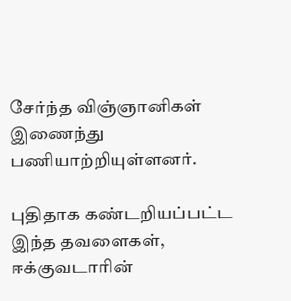சேர்ந்த விஞ்ஞானிகள் இணைந்து பணியாற்றியுள்ளனர்.

புதிதாக கண்டறியப்பட்ட இந்த தவளைகள், ஈக்குவடாரின்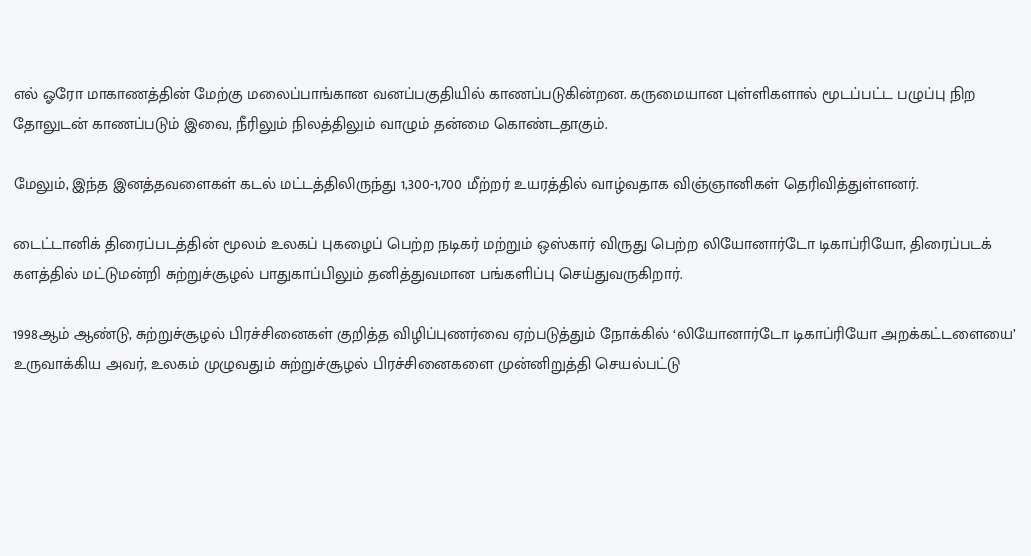எல் ஓரோ மாகாணத்தின் மேற்கு மலைப்பாங்கான வனப்பகுதியில் காணப்படுகின்றன. கருமையான புள்ளிகளால் மூடப்பட்ட பழுப்பு நிற தோலுடன் காணப்படும் இவை, நீரிலும் நிலத்திலும் வாழும் தன்மை கொண்டதாகும்.

மேலும், இந்த இனத்தவளைகள் கடல் மட்டத்திலிருந்து 1,300-1,700 மீற்றர் உயரத்தில் வாழ்வதாக விஞ்ஞானிகள் தெரிவித்துள்ளனர்.

டைட்டானிக் திரைப்படத்தின் மூலம் உலகப் புகழைப் பெற்ற நடிகர் மற்றும் ஒஸ்கார் விருது பெற்ற லியோனார்டோ டிகாப்ரியோ, திரைப்படக் களத்தில் மட்டுமன்றி சுற்றுச்சூழல் பாதுகாப்பிலும் தனித்துவமான பங்களிப்பு செய்துவருகிறார்.

1998ஆம் ஆண்டு, சுற்றுச்சூழல் பிரச்சினைகள் குறித்த விழிப்புணர்வை ஏற்படுத்தும் நோக்கில் ‘லியோனார்டோ டிகாப்ரியோ அறக்கட்டளையை’ உருவாக்கிய அவர், உலகம் முழுவதும் சுற்றுச்சூழல் பிரச்சினைகளை முன்னிறுத்தி செயல்பட்டு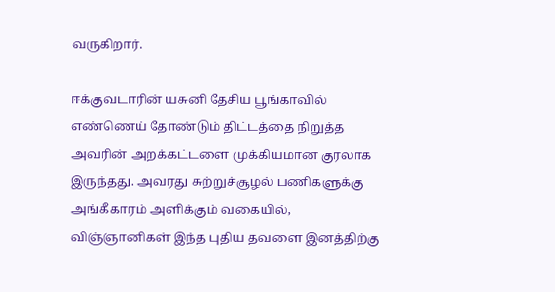வருகிறார்.

ஈக்குவடாரின் யசுனி தேசிய பூங்காவில் எண்ணெய் தோண்டும் திட்டத்தை நிறுத்த அவரின் அறக்கட்டளை முக்கியமான குரலாக இருந்தது. அவரது சுற்றுச்சூழல் பணிகளுக்கு அங்கீகாரம் அளிக்கும் வகையில், விஞ்ஞானிகள் இந்த புதிய தவளை இனத்திற்கு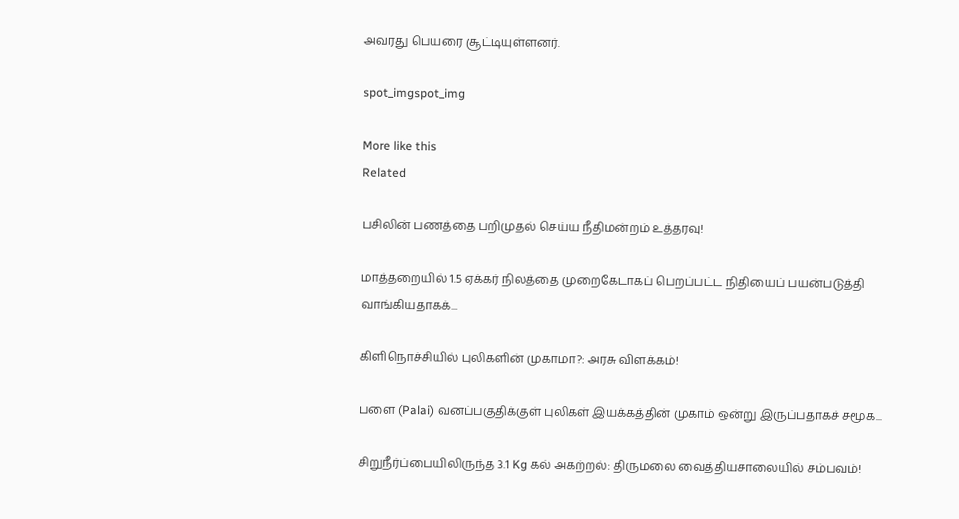அவரது பெயரை சூட்டியுள்ளனர்.

spot_imgspot_img

More like this
Related

பசிலின் பணத்தை பறிமுதல் செய்ய நீதிமன்றம் உத்தரவு!

மாத்தறையில் 1.5 ஏக்கர் நிலத்தை முறைகேடாகப் பெறப்பட்ட நிதியைப் பயன்படுத்தி வாங்கியதாகக்...

கிளிநொச்சியில் புலிகளின் முகாமா?: அரசு விளக்கம்!

பளை (Palai) வனப்பகுதிக்குள் புலிகள் இயக்கத்தின் முகாம் ஒன்று இருப்பதாகச் சமூக...

சிறுநீர்ப்பையிலிருந்த 3.1 Kg கல் அகற்றல்: திருமலை வைத்தியசாலையில் சம்பவம்!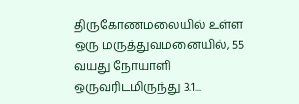திருகோணமலையில் உள்ள ஒரு மருத்துவமனையில், 55 வயது நோயாளி ஒருவரிடமிருந்து 3.1...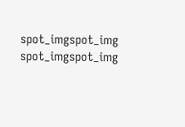spot_imgspot_img
spot_imgspot_img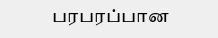பரபரப்பான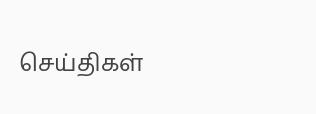செய்திகள்